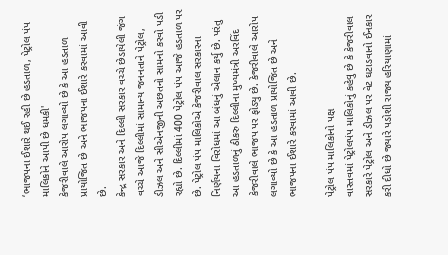‘ભાજપના ઈશારે થઈ રહી છે હડતાળ, પેટ્રોલ પંપ માલિકોને આપી છે ધમકી'
કેજરીવાલે આરોપ લગાવ્યો છે કે આ હડતાળ પ્રાયોજિત છે અને ભાજપના ઈશારે કરવામાં આવી છે.
કેન્દ્ર સરકાર અને દિલ્લી સરકાર વચ્ચે છેડાયેલી જંગ વચ્ચે આજે દિલ્લીમાં સામાન્ય જનનતાને પેટ્રોલ, ડીઝલ અને સીએનજીની અછતનો સામનો કરવો પડી રહ્યો છે. દિલ્લીમાં 400 પેટ્રોલ પંપ આજે હડતાળ પર છે. પેટ્રોલ પંપ માલિકોએ કેજરીવાલ સરકારના નિર્ણયના વિરોધમાં આ બંધનું એલાન કર્યુ છે. પરંતુ આ હડતાળનું ઠીકરુ દિલ્લીના મુખ્યમંત્રી અરવિંદ કેજરીવાલે ભાજપ પર ફોડ્યુ છે. કેજરીવાલે આરોપ લગાવ્યો છે કે આ હડતાળ પ્રાયોજિત છે અને ભાજપના ઈશારે કરવામાં આવી છે.

પેટ્રોલ પંપ માલિકોનો પક્ષ
વાસ્તવમાં પેટ્રોલપંપ માલિકોનું કહેવુ છે કે કેજરીવાલ સરકારે પેટ્રોલ અને ડીઝલ પર વેટ ઘટાડવાનો ઈનકાર કરી દીધો છે જ્યારે પડોશી રાજ્ય હરિયાણામાં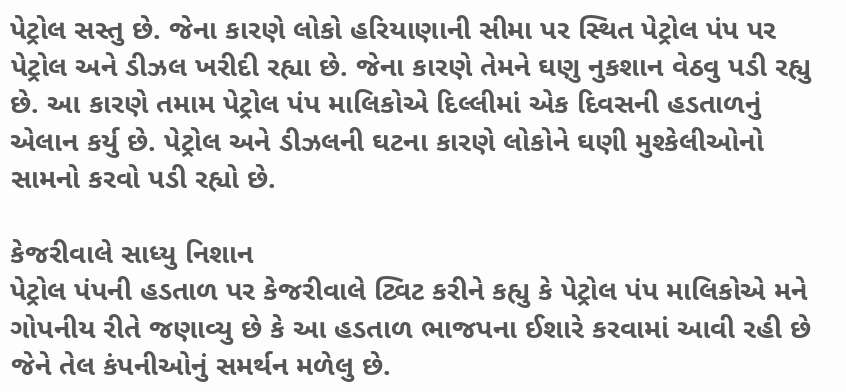પેટ્રોલ સસ્તુ છે. જેના કારણે લોકો હરિયાણાની સીમા પર સ્થિત પેટ્રોલ પંપ પર પેટ્રોલ અને ડીઝલ ખરીદી રહ્યા છે. જેના કારણે તેમને ઘણુ નુકશાન વેઠવુ પડી રહ્યુ છે. આ કારણે તમામ પેટ્રોલ પંપ માલિકોએ દિલ્લીમાં એક દિવસની હડતાળનું એલાન કર્યુ છે. પેટ્રોલ અને ડીઝલની ઘટના કારણે લોકોને ઘણી મુશ્કેલીઓનો સામનો કરવો પડી રહ્યો છે.

કેજરીવાલે સાધ્યુ નિશાન
પેટ્રોલ પંપની હડતાળ પર કેજરીવાલે ટ્વિટ કરીને કહ્યુ કે પેટ્રોલ પંપ માલિકોએ મને ગોપનીય રીતે જણાવ્યુ છે કે આ હડતાળ ભાજપના ઈશારે કરવામાં આવી રહી છે જેને તેલ કંપનીઓનું સમર્થન મળેલુ છે.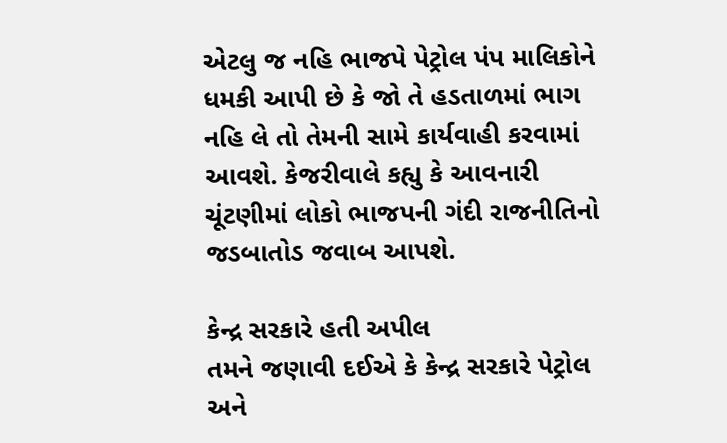એટલુ જ નહિ ભાજપે પેટ્રોલ પંપ માલિકોને ધમકી આપી છે કે જો તે હડતાળમાં ભાગ નહિ લે તો તેમની સામે કાર્યવાહી કરવામાં આવશે. કેજરીવાલે કહ્યુ કે આવનારી ચૂંટણીમાં લોકો ભાજપની ગંદી રાજનીતિનો જડબાતોડ જવાબ આપશે.

કેન્દ્ર સરકારે હતી અપીલ
તમને જણાવી દઈએ કે કેન્દ્ર સરકારે પેટ્રોલ અને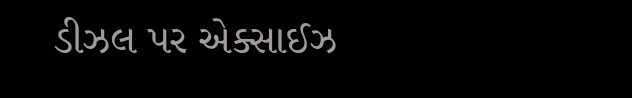ડીઝલ પર એક્સાઈઝ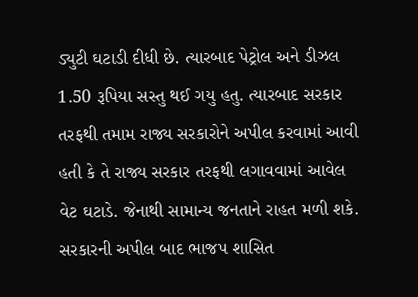ડ્યુટી ઘટાડી દીધી છે. ત્યારબાદ પેટ્રોલ અને ડીઝલ 1.50 રૂપિયા સસ્તુ થઈ ગયુ હતુ. ત્યારબાદ સરકાર તરફથી તમામ રાજ્ય સરકારોને અપીલ કરવામાં આવી હતી કે તે રાજ્ય સરકાર તરફથી લગાવવામાં આવેલ વેટ ઘટાડે. જેનાથી સામાન્ય જનતાને રાહત મળી શકે. સરકારની અપીલ બાદ ભાજપ શાસિત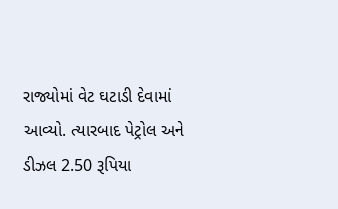રાજ્યોમાં વેટ ઘટાડી દેવામાં આવ્યો. ત્યારબાદ પેટ્રોલ અને ડીઝલ 2.50 રૂપિયા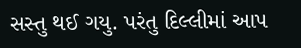સસ્તુ થઈ ગયુ. પરંતુ દિલ્લીમાં આપ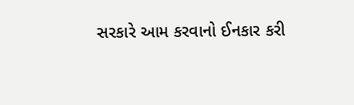સરકારે આમ કરવાનો ઈનકાર કરી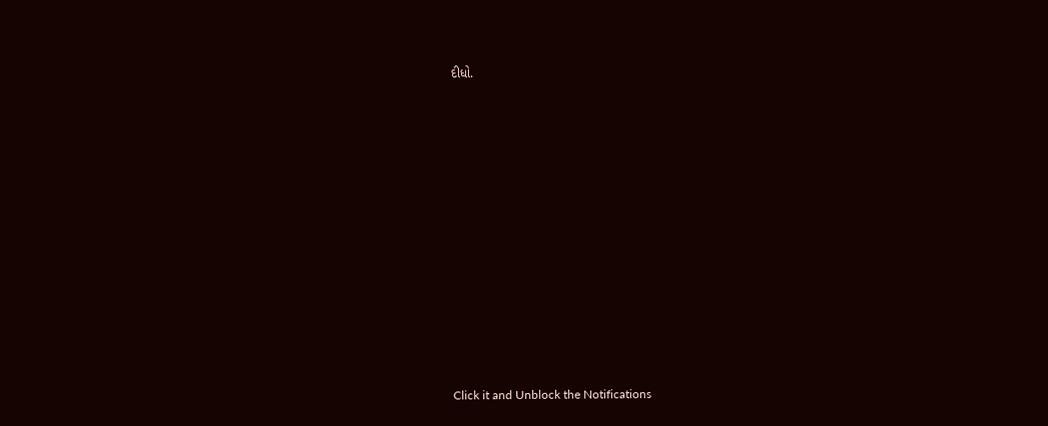દીધો.












Click it and Unblock the Notifications